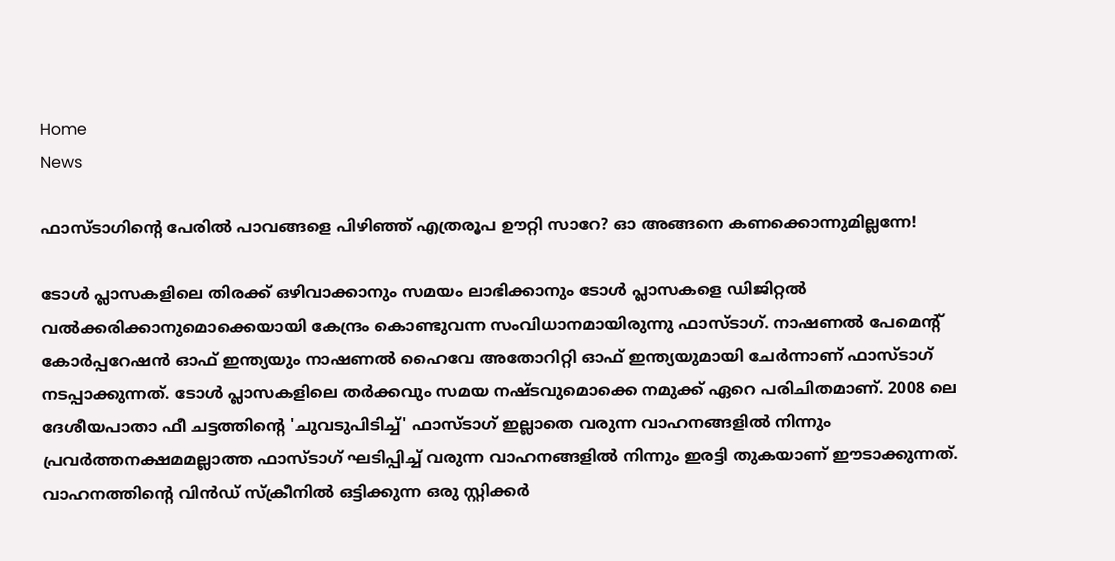Home
News

ഫാസ്ടാഗിന്റെ പേരിൽ പാവങ്ങളെ പിഴിഞ്ഞ് എത്രരൂപ ഊറ്റി സാറേ? ഓ അ‌ങ്ങനെ കണക്കൊന്നുമില്ലന്നേ!

ടോൾ പ്ലാസകളിലെ തിരക്ക് ഒഴിവാക്കാനും സമയം ലാഭിക്കാനും ടോൾ പ്ലാസകളെ ഡിജിറ്റൽ വൽക്കരിക്കാനുമൊക്കെയായി കേന്ദ്രം കൊണ്ടുവന്ന സംവിധാനമായിരുന്നു ഫാസ്ടാഗ്. നാഷണല്‍ പേമെന്റ് കോര്‍പ്പറേഷന്‍ ഓഫ് ഇന്ത്യയും നാഷണല്‍ ഹൈവേ അതോറിറ്റി ഓഫ് ഇന്ത്യയുമായി ചേര്‍ന്നാണ് ഫാസ്ടാഗ് നടപ്പാക്കുന്നത്. ടോൾ പ്ലാസകളിലെ തർക്കവും സമയ നഷ്ടവുമൊക്കെ നമുക്ക് ഏറെ പരിചിതമാണ്. 2008 ലെ ദേശീയപാതാ ഫീ ചട്ടത്തിന്റെ 'ചുവടുപിടിച്ച്' ഫാസ്ടാഗ് ഇല്ലാതെ വരുന്ന വാഹനങ്ങളില്‍ നിന്നും പ്രവര്‍ത്തനക്ഷമമല്ലാത്ത ഫാസ്ടാഗ് ഘടിപ്പിച്ച് വരുന്ന വാഹനങ്ങളില്‍ നിന്നും ഇരട്ടി തുകയാണ് ഈടാക്കുന്നത്. വാഹനത്തിന്റെ വിന്‍ഡ് സ്‌ക്രീനില്‍ ഒട്ടിക്കുന്ന ഒരു സ്റ്റിക്കര്‍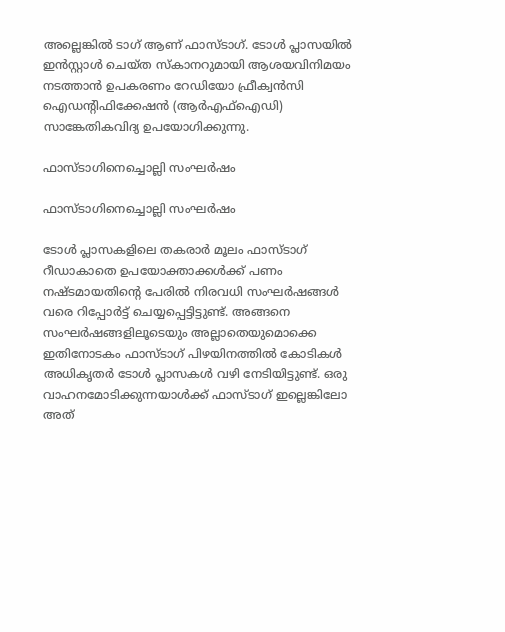അല്ലെങ്കില്‍ ടാഗ് ആണ് ഫാസ്ടാഗ്. ടോള്‍ പ്ലാസയില്‍ ഇന്‍സ്റ്റാള്‍ ചെയ്ത സ്‌കാനറുമായി ആശയവിനിമയം നടത്താന്‍ ഉപകരണം റേഡിയോ ഫ്രീക്വന്‍സി ഐഡന്റിഫിക്കേഷന്‍ (ആര്‍എഫ്‌ഐഡി) സാങ്കേതികവിദ്യ ഉപയോഗിക്കുന്നു.

ഫാസ്ടാഗിനെച്ചൊല്ലി സംഘർഷം

ഫാസ്ടാഗിനെച്ചൊല്ലി സംഘർഷം

ടോൾ പ്ലാസകളിലെ തകരാർ മൂലം ഫാസ്ടാഗ് റീഡാകാതെ ഉപയോക്താക്കൾക്ക് പണം നഷ്ടമായതിന്റെ പേരിൽ നിരവധി സംഘർഷങ്ങൾ വരെ റിപ്പോർട്ട് ചെയ്യപ്പെട്ടിട്ടുണ്ട്. അ‌ങ്ങനെ സംഘർഷങ്ങളിലൂടെയും അ‌ല്ലാതെയുമൊക്കെ ഇതിനോടകം ഫാസ്ടാഗ് പിഴയിനത്തിൽ കോടികൾ അ‌ധികൃതർ ടോൾ പ്ലാസകൾ വഴി നേടിയിട്ടുണ്ട്. ഒരു വാഹനമോടിക്കുന്നയാൾക്ക് ഫാസ്ടാഗ് ഇല്ലെങ്കിലോ അത്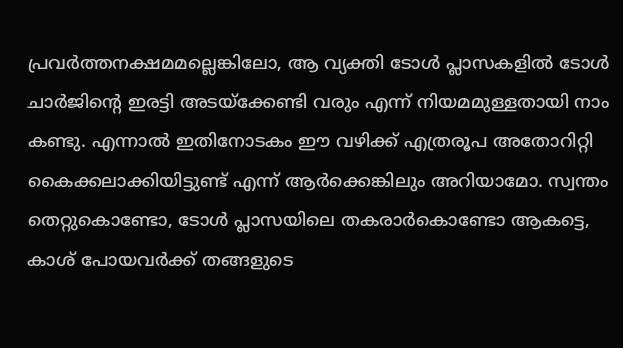പ്രവർത്തനക്ഷമമല്ലെങ്കിലോ, ആ വ്യക്തി ടോൾ പ്ലാസകളിൽ ടോൾ ചാർജിന്റെ ഇരട്ടി അടയ്‌ക്കേണ്ടി വരും എന്ന് നിയമമുള്ളതായി നാം കണ്ടു. എന്നാൽ ഇതിനോടകം ഈ വഴിക്ക് എത്രരൂപ അ‌തോറിറ്റി കൈക്കലാക്കിയിട്ടുണ്ട് എന്ന് ആർക്കെങ്കിലും അ‌റിയാമോ. സ്വന്തം തെറ്റുകൊണ്ടോ, ടോൾ പ്ലാസയിലെ തകരാർകൊണ്ടോ ആകട്ടെ, കാശ് പോയവർക്ക് തങ്ങളുടെ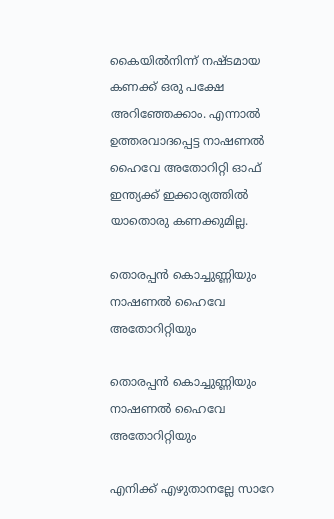കൈയിൽനിന്ന് നഷ്ടമായ കണക്ക് ഒരു പക്ഷേ അ‌റിഞ്ഞേക്കാം. എന്നാൽ ഉത്തരവാദപ്പെട്ട നാഷണൽ ഹൈവേ അ‌തോറിറ്റി ഓഫ് ഇന്ത്യക്ക് ഇക്കാര്യത്തിൽ യാതൊരു കണക്കുമില്ല.

തൊരപ്പൻ കൊച്ചുണ്ണിയും നാഷണൽ ഹൈവേ അ‌തോറിറ്റിയും

തൊരപ്പൻ കൊച്ചുണ്ണിയും നാഷണൽ ഹൈവേ അ‌തോറിറ്റിയും

എനിക്ക് എഴുതാനല്ലേ സാറേ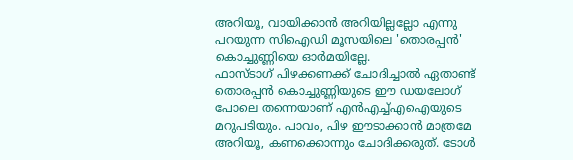അ‌റിയൂ, വായിക്കാൻ അ‌റിയില്ലല്ലോ എന്നു പറയുന്ന സിഐഡി മൂസയിലെ 'തൊരപ്പൻ' കൊച്ചുണ്ണിയെ ഓർമയില്ലേ.
ഫാസ്ടാഗ് പിഴക്കണക്ക് ചോദിച്ചാൽ ഏതാണ്ട് തൊരപ്പൻ കൊച്ചുണ്ണിയുടെ ഈ ഡയലോഗ് പോലെ തന്നെയാണ് എൻഎച്ച്എഐയുടെ മറുപടിയും. പാവം, പിഴ ഈടാക്കാൻ മാത്രമേ അ‌റിയൂ, കണക്കൊന്നും ചോദിക്കരുത്. ടോൾ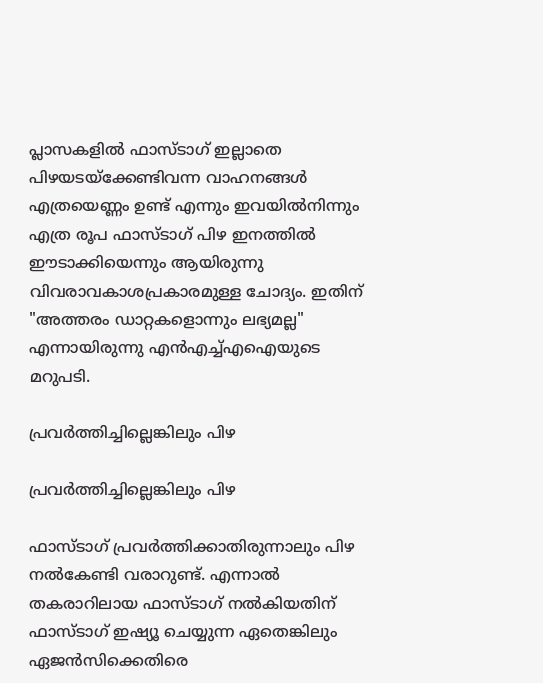പ്ലാസകളിൽ ഫാസ്ടാഗ് ഇല്ലാതെ പിഴയടയ്ക്കേണ്ടിവന്ന വാഹനങ്ങൾ എത്രയെണ്ണം ഉണ്ട് എന്നും ഇവയിൽനിന്നും എത്ര രൂപ ഫാസ്ടാഗ് പിഴ ഇനത്തിൽ ഈടാക്കിയെന്നും ആയിരുന്നു വിവരാവകാശപ്രകാരമുള്ള ചോദ്യം. ഇതിന് "അത്തരം ഡാറ്റകളൊന്നും ലഭ്യമല്ല" എന്നായിരുന്നു എൻഎച്ച്എഐയുടെ മറുപടി.

പ്രവർത്തിച്ചില്ലെങ്കിലും പിഴ

പ്രവർത്തിച്ചില്ലെങ്കിലും പിഴ

ഫാസ്ടാഗ് പ്രവർത്തിക്കാതിരുന്നാലും പിഴ നൽകേണ്ടി വരാറുണ്ട്. എന്നാൽ തകരാറിലായ ഫാസ്ടാഗ് നൽകിയതിന് ഫാസ്‌ടാഗ് ഇഷ്യൂ ചെയ്യുന്ന ഏതെങ്കിലും ഏജൻസിക്കെതിരെ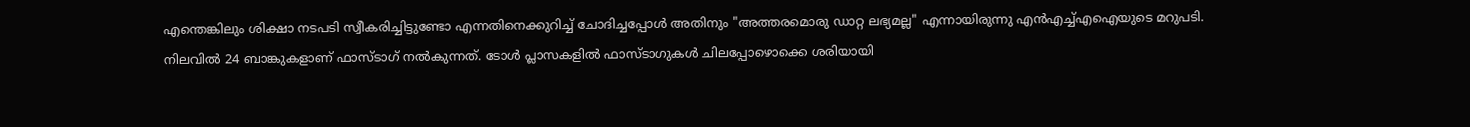എന്തെങ്കിലും ശിക്ഷാ നടപടി സ്വീകരിച്ചിട്ടുണ്ടോ എന്നതിനെക്കുറിച്ച് ചോദിച്ചപ്പോൾ അ‌തിനും "അത്തരമൊരു ഡാറ്റ ലഭ്യമല്ല" എന്നായിരുന്നു എൻഎച്ച്എഐയുടെ മറുപടി. നിലവിൽ 24 ബാങ്കുകളാണ് ഫാസ്ടാഗ് നൽകുന്നത്. ടോൾ പ്ലാസകളിൽ ഫാസ്‌ടാഗുകൾ ചിലപ്പോഴൊക്കെ ശരിയായി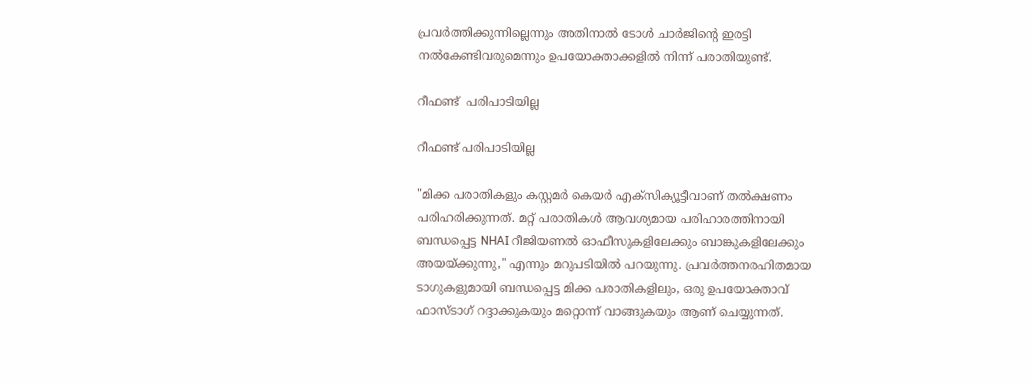പ്രവർത്തിക്കുന്നില്ലെന്നും അതിനാൽ ടോൾ ചാർജിന്റെ ഇരട്ടി നൽകേണ്ടിവരുമെന്നും ഉപയോക്താക്കളിൽ നിന്ന് പരാതിയുണ്ട്.

റീഫണ്ട്  പരിപാടിയില്ല

റീഫണ്ട് പരിപാടിയില്ല

"മിക്ക പരാതികളും കസ്റ്റമർ കെയർ എക്സിക്യൂട്ടീവാണ് തൽക്ഷണം പരിഹരിക്കുന്നത്. മറ്റ് പരാതികൾ ആവശ്യമായ പരിഹാരത്തിനായി ബന്ധപ്പെട്ട NHAI റീജിയണൽ ഓഫീസുകളിലേക്കും ബാങ്കുകളിലേക്കും അയയ്ക്കുന്നു," എന്നും മറുപടിയിൽ പറയുന്നു. പ്രവർത്തനരഹിതമായ ടാഗുകളുമായി ബന്ധപ്പെട്ട മിക്ക പരാതികളിലും, ഒരു ഉപയോക്താവ് ഫാസ്ടാഗ് റദ്ദാക്കുകയും മറ്റൊന്ന് വാങ്ങുകയും ആണ് ചെയ്യുന്നത്.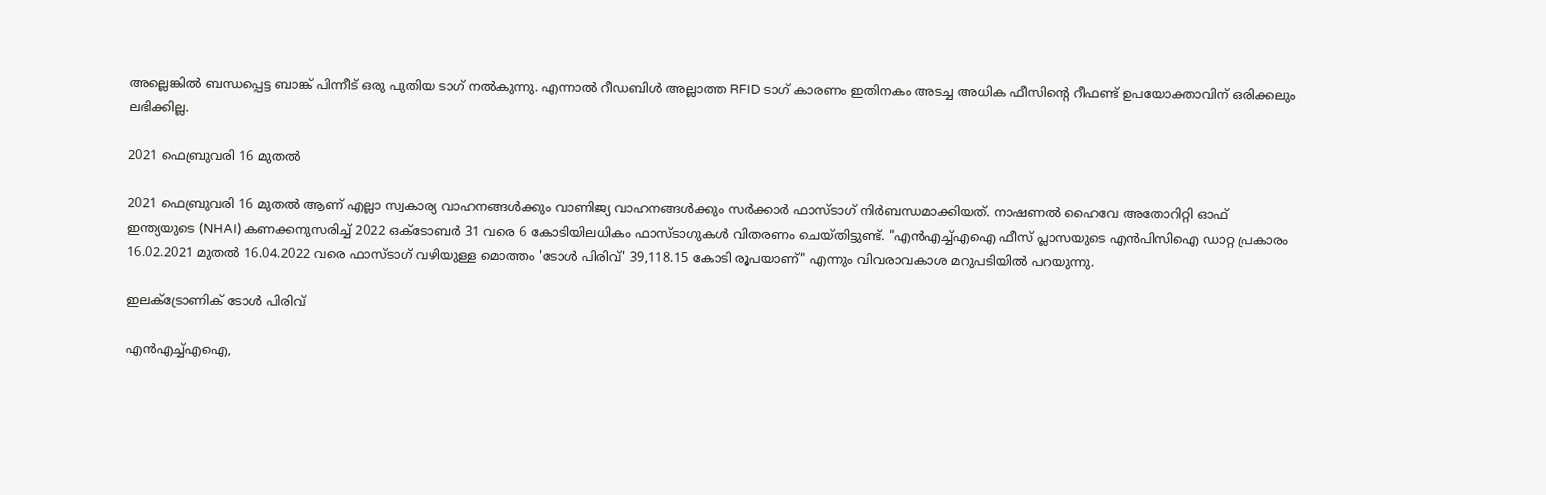അല്ലെങ്കിൽ ബന്ധപ്പെട്ട ബാങ്ക് പിന്നീട് ഒരു പുതിയ ടാഗ് നൽകുന്നു. എന്നാൽ റീഡബിൾ അല്ലാത്ത RFID ടാഗ് കാരണം ഇതിനകം അടച്ച അധിക ഫീസിന്റെ റീഫണ്ട് ഉപയോക്താവിന് ഒരിക്കലും ലഭിക്കില്ല.

2021 ഫെബ്രുവരി 16 മുതൽ

2021 ഫെബ്രുവരി 16 മുതൽ ആണ് എല്ലാ സ്വകാര്യ വാഹനങ്ങൾക്കും വാണിജ്യ വാഹനങ്ങൾക്കും സർക്കാർ ഫാസ്ടാഗ് നിർബന്ധമാക്കിയത്. നാഷണൽ ഹൈവേ അതോറിറ്റി ഓഫ് ഇന്ത്യയുടെ (NHAI) കണക്കനുസരിച്ച് 2022 ഒക്ടോബർ 31 വരെ 6 കോടിയിലധികം ഫാസ്ടാഗുകൾ വിതരണം ചെയ്തിട്ടുണ്ട്. "എൻഎച്ച്എഐ ഫീസ് പ്ലാസയുടെ എൻപിസിഐ ഡാറ്റ പ്രകാരം 16.02.2021 മുതൽ 16.04.2022 വരെ ഫാസ്ടാഗ് വഴിയുള്ള മൊത്തം 'ടോൾ പിരിവ്' 39,118.15 കോടി രൂപയാണ്" എന്നും വിവരാവകാശ മറുപടിയിൽ പറയുന്നു.

ഇലക്ട്രോണിക് ടോൾ പിരിവ്

എൻഎച്ച്എഐ,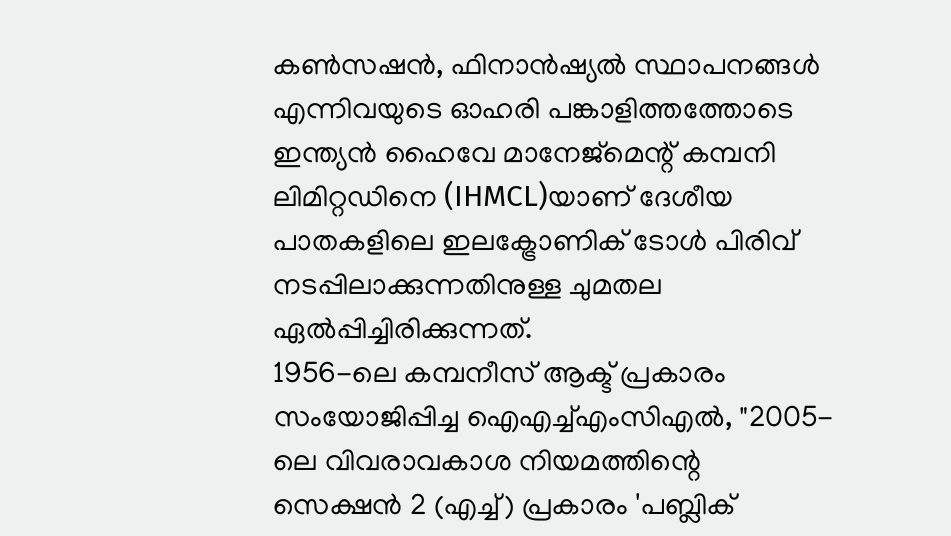കൺസഷൻ, ഫിനാൻഷ്യൽ സ്ഥാപനങ്ങൾ എന്നിവയുടെ ഓഹരി പങ്കാളിത്തത്തോടെ ഇന്ത്യൻ ഹൈവേ മാനേജ്‌മെന്റ് കമ്പനി ലിമിറ്റഡിനെ (IHMCL)യാണ് ദേശീയ പാതകളിലെ ഇലക്ട്രോണിക് ടോൾ പിരിവ് നടപ്പിലാക്കുന്നതിനുള്ള ചുമതല ഏൽപ്പിച്ചിരിക്കുന്നത്.
1956-ലെ കമ്പനീസ് ആക്ട് പ്രകാരം സംയോജിപ്പിച്ച ഐഎച്ച്എംസിഎൽ, "2005-ലെ വിവരാവകാശ നിയമത്തിന്റെ സെക്ഷൻ 2 (എച്ച്) പ്രകാരം 'പബ്ലിക്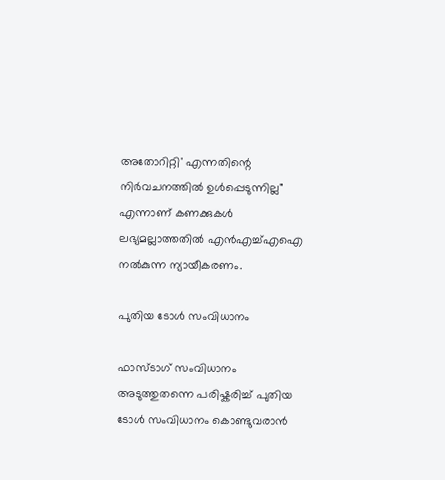അതോറിറ്റി' എന്നതിന്റെ നിർവചനത്തിൽ ഉൾപ്പെടുന്നില്ല" എന്നാണ് കണക്കുകൾ ലഭ്യമല്ലാത്തതിൽ എൻഎച്ച്എഐ നൽകുന്ന ന്യായീകരണം.

പുതിയ ടോൾ സംവിധാനം

ഫാസ്ടാഗ് സംവിധാനം അ‌ടുത്തുതന്നെ പരിഷ്കരിച്ച് പുതിയ ടോൾ സംവിധാനം കൊണ്ടുവരാൻ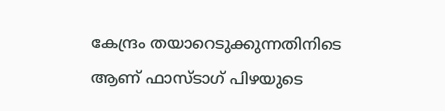കേന്ദ്രം തയാറെടുക്കുന്നതിനിടെ ആണ് ഫാസ്ടാഗ് പിഴയുടെ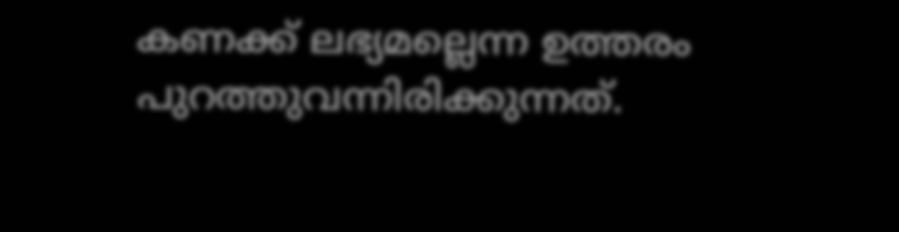കണക്ക് ലഭ്യമല്ലെന്ന ഉത്തരം പുറത്തുവന്നിരിക്കുന്നത്.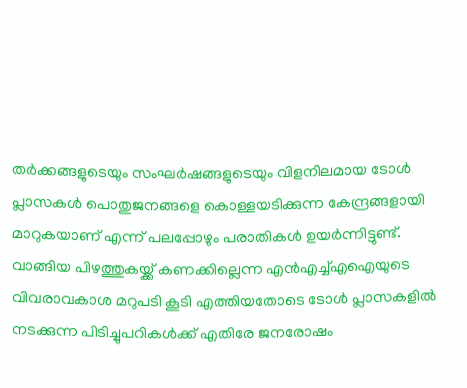തർക്കങ്ങളുടെയും സംഘർഷങ്ങളുടെയും വിളനിലമായ ടോൾ പ്ലാസകൾ പൊതുജനങ്ങളെ കൊള്ളയടിക്കുന്ന കേന്ദ്രങ്ങളായി മാറുകയാണ് എന്ന് പലപ്പോഴും പരാതികൾ ഉയർന്നിട്ടുണ്ട്. വാങ്ങിയ പിഴത്തുകയ്ക്ക് കണക്കില്ലെന്ന എൻഎച്ച്എഐയുടെ വിവരാവകാശ മറുപടി കൂടി എത്തിയതോടെ ടോൾ പ്ലാസകളിൽ നടക്കുന്ന പിടിച്ചുപറികൾക്ക് എതിരേ ജനരോഷം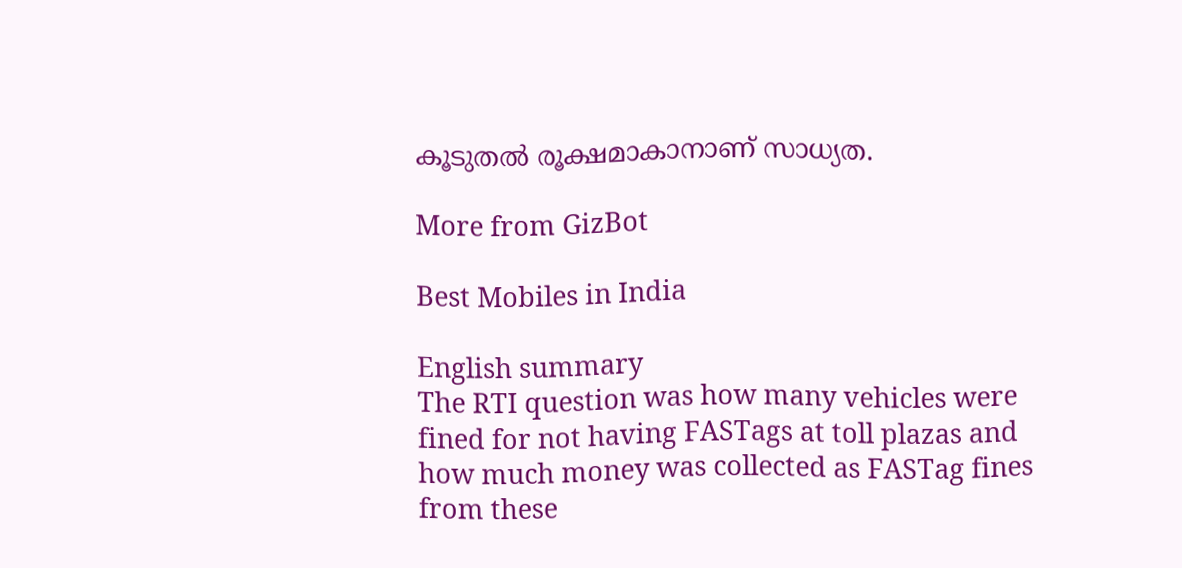കൂടുതൽ രൂക്ഷമാകാനാണ് സാധ്യത.

More from GizBot

Best Mobiles in India

English summary
The RTI question was how many vehicles were fined for not having FASTags at toll plazas and how much money was collected as FASTag fines from these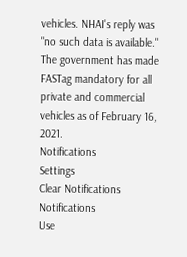vehicles. NHAI's reply was "no such data is available." The government has made FASTag mandatory for all private and commercial vehicles as of February 16, 2021.
Notifications
Settings
Clear Notifications
Notifications
Use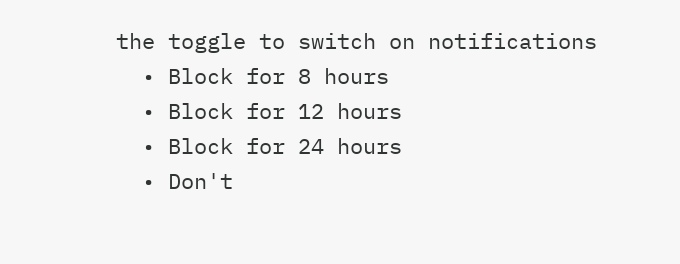the toggle to switch on notifications
  • Block for 8 hours
  • Block for 12 hours
  • Block for 24 hours
  • Don't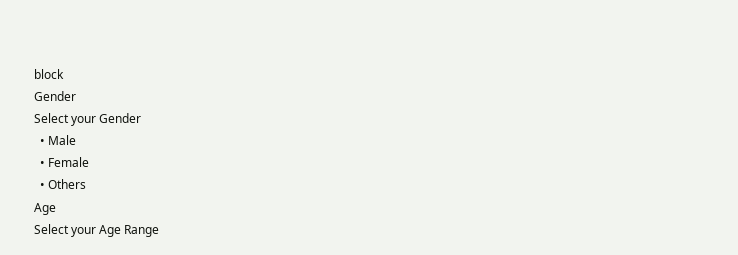block
Gender
Select your Gender
  • Male
  • Female
  • Others
Age
Select your Age Range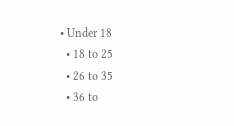• Under 18
  • 18 to 25
  • 26 to 35
  • 36 to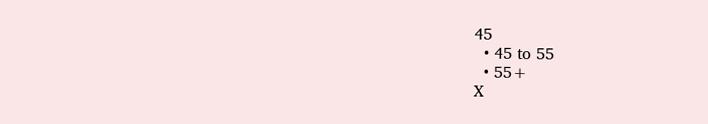45
  • 45 to 55
  • 55+
X